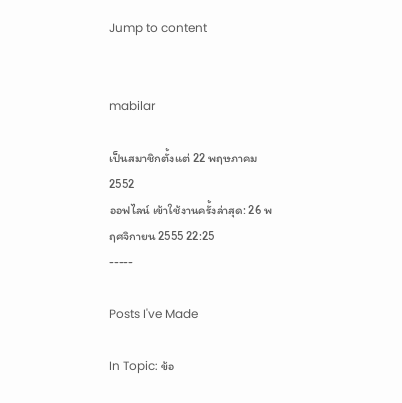Jump to content


mabilar

เป็นสมาชิกตั้งแต่ 22 พฤษภาคม 2552
ออฟไลน์ เข้าใช้งานครั้งล่าสุด: 26 พฤศจิกายน 2555 22:25
-----

Posts I've Made

In Topic: ข้อ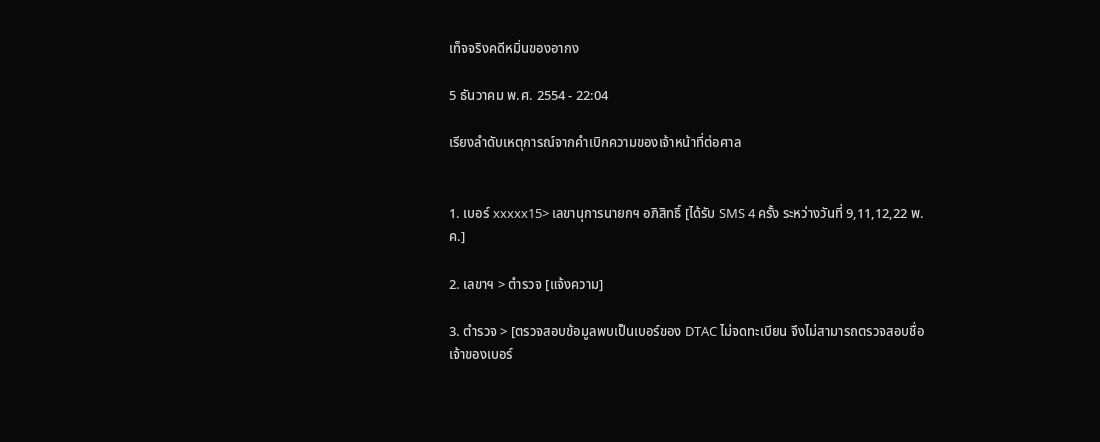เท็จจริงคดีหมิ่นของอากง

5 ธันวาคม พ.ศ. 2554 - 22:04

เรียงลำดับเหตุการณ์จากคำเบิกความของเจ้าหน้าที่ต่อศาล


1. เบอร์ xxxxx15> เลขานุการนายกฯ อภิสิทธิ์ [ได้รับ SMS 4 ครั้ง ระหว่างวันที่ 9,11,12,22 พ.ค.]

2. เลขาฯ > ตำรวจ [แจ้งความ]

3. ตำรวจ > [ตรวจสอบข้อมูลพบเป็นเบอร์ของ DTAC ไม่จดทะเบียน จึงไม่สามารถตรวจสอบชื่อ
เจ้าของเบอร์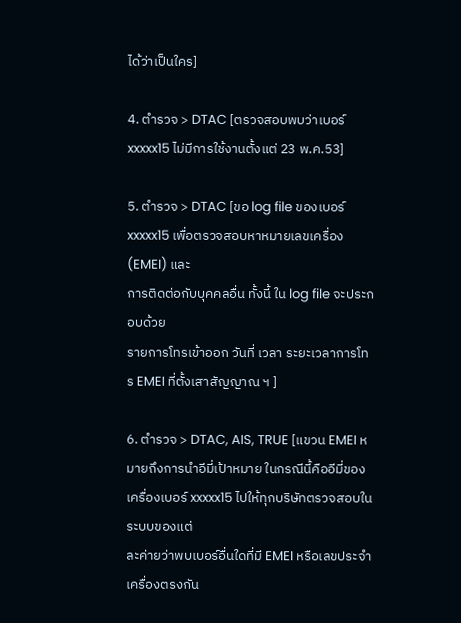ได้ว่าเป็นใคร]

4. ตำรวจ > DTAC [ตรวจสอบพบว่าเบอร์ xxxxx15 ไม่มีการใช้งานตั้งแต่ 23 พ.ค.53]

5. ตำรวจ > DTAC [ขอ log file ของเบอร์ xxxxx15 เพื่อตรวจสอบหาหมายเลขเครื่อง(EMEI) และ
การติดต่อกับบุคคลอื่น ทั้งนี้ ใน log file จะประกอบด้วย
รายการโทรเข้าออก วันที่ เวลา ระยะเวลาการโทร EMEI ที่ตั้งเสาสัญญาณ ฯ ]

6. ตำรวจ > DTAC, AIS, TRUE [แขวน EMEI หมายถึงการนำอีมี่เป้าหมาย ในกรณีนี้คืออีมี่ของ
เครื่องเบอร์ xxxxx15 ไปให้ทุกบริษัทตรวจสอบในระบบของแต่
ละค่ายว่าพบเบอร์อื่นใดที่มี EMEI หรือเลขประจำเครื่องตรงกัน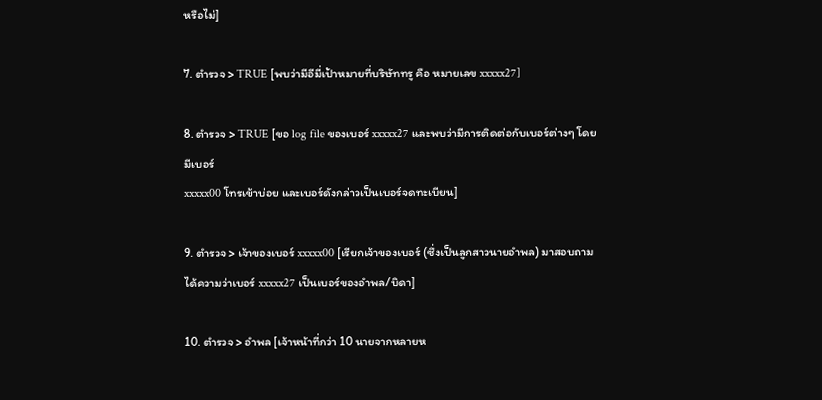หรือไม่]

7. ตำรวจ > TRUE [พบว่ามีอีมี่เป้าหมายที่บริษัททรู คือ หมายเลข xxxxx27]

8. ตำรวจ > TRUE [ขอ log file ของเบอร์ xxxxx27 และพบว่ามีการติดต่อกับเบอร์ต่างๆ โดยมีเบอร์
xxxxx00 โทรเข้าบ่อย และเบอร์ดังกล่าวเป็นเบอร์จดทะเบียน]

9. ตำรวจ > เจ้าของเบอร์ xxxxx00 [เรียกเจ้าของเบอร์ (ซึ่งเป็นลูกสาวนายอำพล) มาสอบถามได้ความว่าเบอร์ xxxxx27 เป็นเบอร์ของอำพล/บิดา]

10. ตำรวจ > อำพล [เจ้าหน้าที่กว่า 10 นายจากหลายห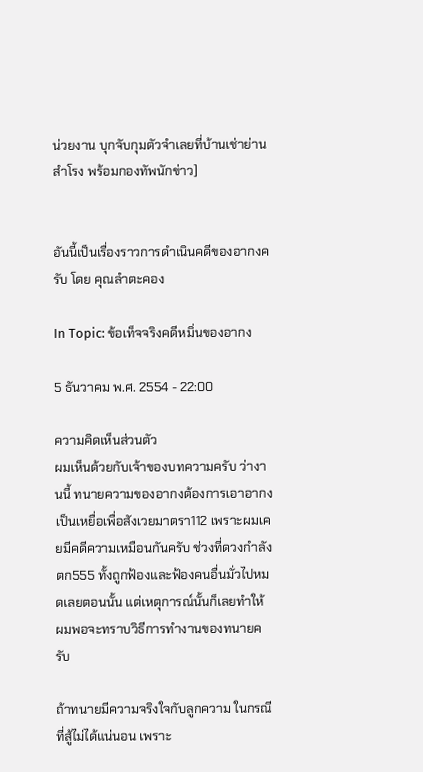น่วยงาน บุกจับกุมตัวจำเลยที่บ้านเช่าย่านสำโรง พร้อมกองทัพนักข่าว]


อันนี้เป็นเรื่องราวการดำเนินคดีของอากงครับ โดย คุณลำตะคอง

In Topic: ข้อเท็จจริงคดีหมิ่นของอากง

5 ธันวาคม พ.ศ. 2554 - 22:00

ความคิดเห็นส่วนตัว
ผมเห็นด้วยกับเจ้าของบทความครับ ว่างานนี้ ทนายความของอากงต้องการเอาอากงเป็นเหยื่อเพื่อสังเวยมาตรา112 เพราะผมเคยมีคดีความเหมือนกันครับ ช่วงที่ดวงกำลังตก555 ทั้งถูกฟ้องและฟ้องคนอื่นมั่วไปหมดเลยตอนนั้น แต่เหตุการณ์นั้นก็เลยทำให้ ผมพอจะทราบวิธีการทำงานของทนายครับ

ถ้าทนายมีความจริงใจกับลูกความ ในกรณีที่สู้ไม่ได้แน่นอน เพราะ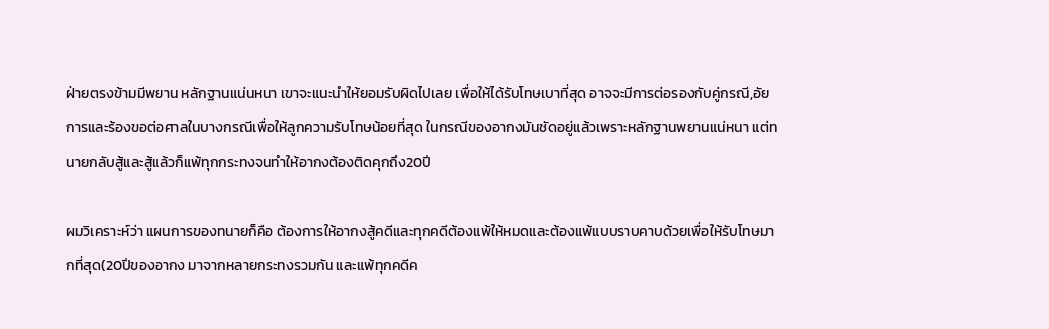ฝ่ายตรงข้ามมีพยาน หลักฐานแน่นหนา เขาจะแนะนำให้ยอมรับผิดไปเลย เพื่อให้ได้รับโทษเบาที่สุด อาจจะมีการต่อรองกับคู่กรณี,อัยการและร้องขอต่อศาลในบางกรณีเพื่อให้ลูกความรับโทษน้อยที่สุด ในกรณีของอากงมันชัดอยู่แล้วเพราะหลักฐานพยานแน่หนา แต่ทนายกลับสู้และสู้แล้วก็แพ้ทุกกระทงจนทำให้อากงต้องติดคุกถึง20ปี

ผมวิเคราะห์ว่า แผนการของทนายก็คือ ต้องการให้อากงสู้คดีและทุกคดีต้องแพ้ให้หมดและต้องแพ้แบบราบคาบด้วยเพื่อให้รับโทษมากที่สุด(20ปีของอากง มาจากหลายกระทงรวมกัน และแพ้ทุกคดีค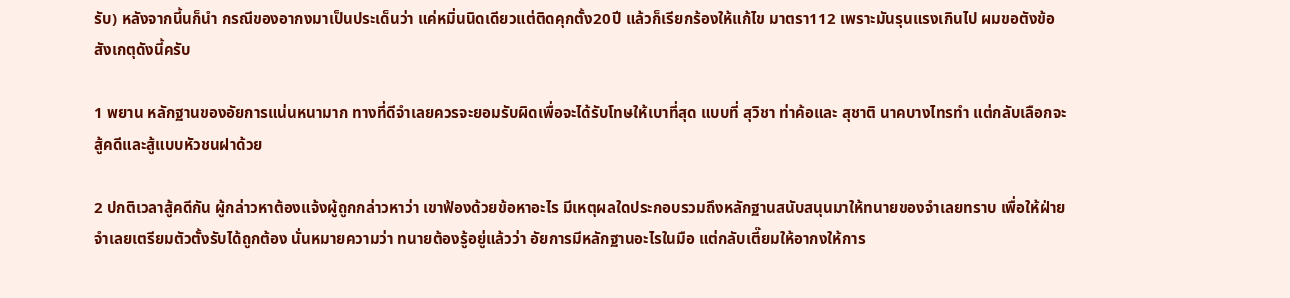รับ) หลังจากนี้นก็นำ กรณีของอากงมาเป็นประเด็นว่า แค่หมิ่นนิดเดียวแต่ติดคุกตั้ง20ปี แล้วก็เรียกร้องให้แก้ไข มาตรา112 เพราะมันรุนแรงเกินไป ผมขอตังข้อสังเกตุดังนี้ครับ

1 พยาน หลักฐานของอัยการแน่นหนามาก ทางที่ดีจำเลยควรจะยอมรับผิดเพื่อจะได้รับโทษให้เบาที่สุด แบบที่ สุวิชา ท่าค้อและ สุชาติ นาคบางไทรทำ แต่กลับเลือกจะสู้คดีและสู้แบบหัวชนฝาด้วย

2 ปกติเวลาสู้คดีกัน ผู้กล่าวหาต้องแจ้งผู้ถูกกล่าวหาว่า เขาฟ้องด้วยข้อหาอะไร มีเหตุผลใดประกอบรวมถึงหลักฐานสนับสนุนมาให้ทนายของจำเลยทราบ เพื่อให้ฝ่ายจำเลยเตรียมตัวตั้งรับได้ถูกต้อง นั่นหมายความว่า ทนายต้องรู้อยู่แล้วว่า อัยการมีหลักฐานอะไรในมือ แต่กลับเตี๊ยมให้อากงให้การ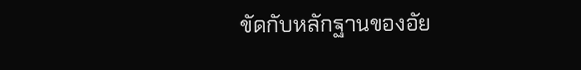ขัดกับหลักฐานของอัย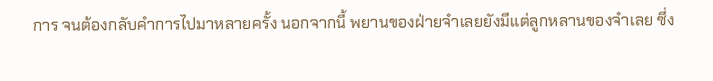การ จนต้องกลับคำการไปมาหลายครั้ง นอกจากนี้ พยานของฝ่ายจำเลยยังมีแต่ลูกหลานของจำเลย ซึ่ง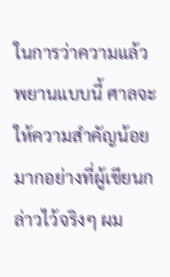ในการว่าความแล้วพยานแบบนี้ ศาลจะให้ความสำคัญน้อยมากอย่างที่ผู้เขียนกล่าวไว้จริงๆ ผม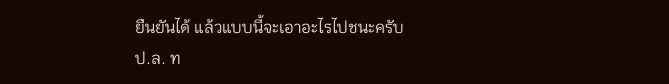ยืนยันได้ แล้วแบบนี้จะเอาอะไรไปชนะครับ
ป.ล. ท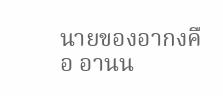นายของอากงคือ อานน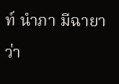ท์ นำภา มีฉายาว่า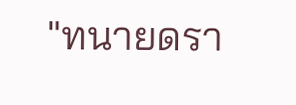"ทนายดรา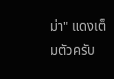ม่า" แดงเต็มตัวครับ